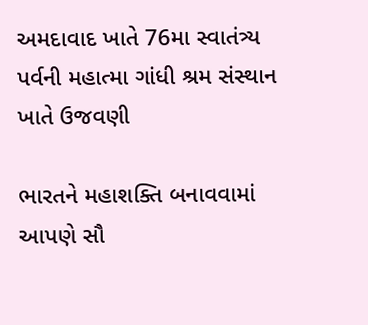અમદાવાદ ખાતે 76મા સ્વાતંત્ર્ય પર્વની મહાત્મા ગાંધી શ્રમ સંસ્થાન ખાતે ઉજવણી

ભારતને મહાશક્તિ બનાવવામાં આપણે સૌ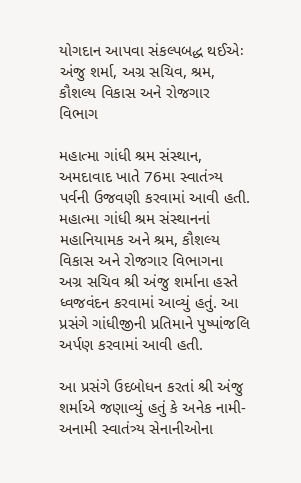યોગદાન આપવા સંકલ્પબદ્ધ થઈએઃ અંજુ શર્મા, અગ્ર સચિવ, શ્રમ, કૌશલ્ય વિકાસ અને રોજગાર વિભાગ

મહાત્મા ગાંધી શ્રમ સંસ્થાન, અમદાવાદ ખાતે 76મા સ્વાતંત્ર્ય પર્વની ઉજવણી કરવામાં આવી હતી. મહાત્મા ગાંધી શ્રમ સંસ્થાનનાં મહાનિયામક અને શ્રમ, કૌશલ્ય વિકાસ અને રોજગાર વિભાગના અગ્ર સચિવ શ્રી અંજુ શર્માના હસ્તે ધ્વજવંદન કરવામાં આવ્યું હતું. આ પ્રસંગે ગાંધીજીની પ્રતિમાને પુષ્પાંજલિ અર્પણ કરવામાં આવી હતી.

આ પ્રસંગે ઉદબોધન કરતાં શ્રી અંજુ શર્માએ જણાવ્યું હતું કે અનેક નામી-અનામી સ્વાતંત્ર્ય સેનાનીઓના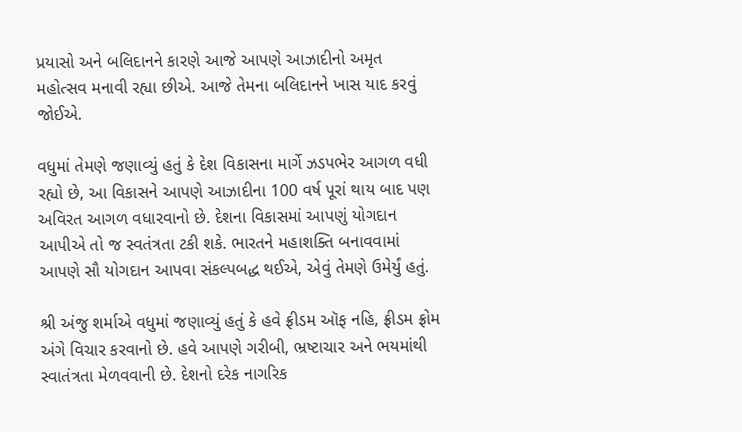પ્રયાસો અને બલિદાનને કારણે આજે આપણે આઝાદીનો અમૃત મહોત્સવ મનાવી રહ્યા છીએ. આજે તેમના બલિદાનને ખાસ યાદ કરવું જોઈએ.

વધુમાં તેમણે જણાવ્યું હતું કે દેશ વિકાસના માર્ગે ઝડપભેર આગળ વધી રહ્યો છે, આ વિકાસને આપણે આઝાદીના 100 વર્ષ પૂરાં થાય બાદ પણ અવિરત આગળ વધારવાનો છે. દેશના વિકાસમાં આપણું યોગદાન આપીએ તો જ સ્વતંત્રતા ટકી શકે. ભારતને મહાશક્તિ બનાવવામાં આપણે સૌ યોગદાન આપવા સંકલ્પબદ્ધ થઈએ, એવું તેમણે ઉમેર્યું હતું.

શ્રી અંજુ શર્માએ વધુમાં જણાવ્યું હતું કે હવે ફ્રીડમ ઑફ નહિ, ફ્રીડમ ફ્રોમ અંગે વિચાર કરવાનો છે. હવે આપણે ગરીબી, ભ્રષ્ટાચાર અને ભયમાંથી સ્વાતંત્રતા મેળવવાની છે. દેશનો દરેક નાગરિક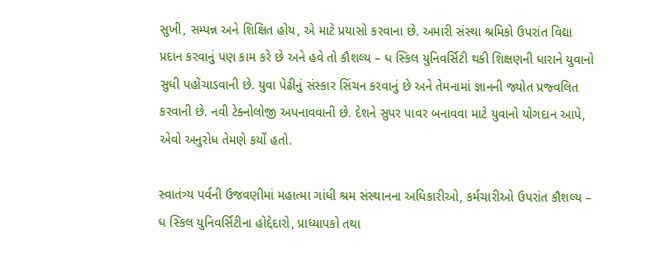સુખી, સમ્પન્ન અને શિક્ષિત હોય, એ માટે પ્રયાસો કરવાના છે. અમારી સંસ્થા શ્રમિકો ઉપરાંત વિદ્યા પ્રદાન કરવાનું પણ કામ કરે છે અને હવે તો કૌશલ્ય – ધ સ્કિલ યુનિવર્સિટી થકી શિક્ષણની ધારાને યુવાનો સુધી પહોંચાડવાની છે. યુવા પેઢીનું સંસ્કાર સિંચન કરવાનું છે અને તેમનામાં જ્ઞાનની જ્યોત પ્રજ્વલિત કરવાની છે. નવી ટેક્નોલોજી અપનાવવાની છે. દેશને સુપર પાવર બનાવવા માટે યુવાનો યોગદાન આપે, એવો અનુરોધ તેમણે કર્યો હતો.

સ્વાતંત્ર્ય પર્વની ઉજવણીમાં મહાત્મા ગાંધી શ્રમ સંસ્થાનના અધિકારીઓ, કર્મચારીઓ ઉપરાંત કૌશલ્ય – ધ સ્કિલ યુનિવર્સિટીના હોદ્દેદારો, પ્રાધ્યાપકો તથા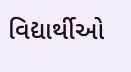વિદ્યાર્થીઓ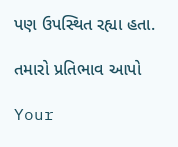પણ ઉપસ્થિત રહ્યા હતા.

તમારો પ્રતિભાવ આપો

Your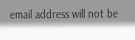email address will not be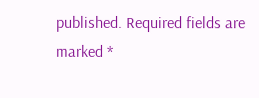published. Required fields are marked *